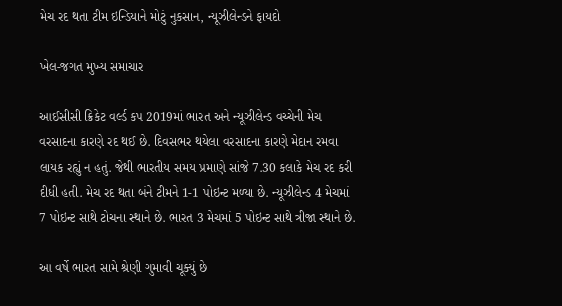મેચ રદ થતા ટીમ ઇન્ડિયાને મોટું નુકસાન, ન્યૂઝીલેન્ડને ફાયદો

ખેલ-જગત મુખ્ય સમાચાર

આઈસીસી ક્રિકેટ વર્લ્ડ કપ 2019માં ભારત અને ન્યૂઝીલેન્ડ વચ્ચેની મેચ વરસાદના કારણે રદ થઈ છે. દિવસભર થયેલા વરસાદના કારણે મેદાન રમવા લાયક રહ્યું ન હતું. જેથી ભારતીય સમય પ્રમાણે સાંજે 7.30 કલાકે મેચ રદ કરી દીધી હતી. મેચ રદ થતા બંને ટીમને 1-1 પોઇન્ટ મળ્યા છે. ન્યૂઝીલેન્ડ 4 મેચમાં 7 પોઇન્ટ સાથે ટોચના સ્થાને છે. ભારત 3 મેચમાં 5 પોઇન્ટ સાથે ત્રીજા સ્થાને છે.

આ વર્ષે ભારત સામે શ્રેણી ગુમાવી ચૂક્યું છે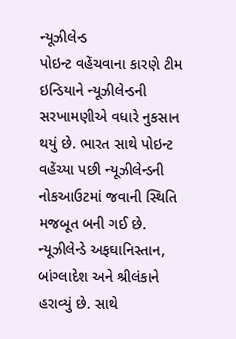ન્યૂઝીલેન્ડ
પોઇન્ટ વહેંચવાના કારણે ટીમ ઇન્ડિયાને ન્યૂઝીલેન્ડની સરખામણીએ વધારે નુકસાન થયું છે. ભારત સાથે પોઇન્ટ વહેંચ્યા પછી ન્યૂઝીલેન્ડની નોકઆઉટમાં જવાની સ્થિતિ મજબૂત બની ગઈ છે. ન્યૂઝીલેન્ડે અફઘાનિસ્તાન, બાંગ્લાદેશ અને શ્રીલંકાને હરાવ્યું છે. સાથે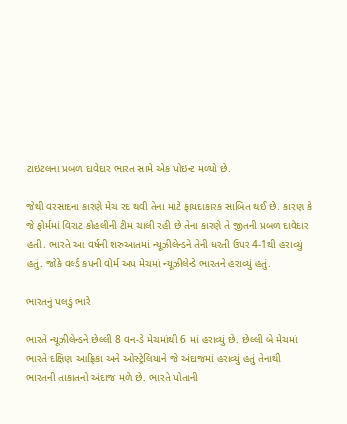ટાઇટલના પ્રબળ દાવેદાર ભારત સામે એક પોઇન્ટ મળ્યો છે.

જેથી વરસાદના કારણે મેચ રદ થવી તેના માટે ફાયદાકારક સાબિત થઈ છે. કારણ કે જે ફોર્મમાં વિરાટ કોહલીની ટીમ ચાલી રહી છે તેના કારણે તે જીતની પ્રબળ દાવેદાર હતી. ભારતે આ વર્ષની શરુઆતમાં ન્યૂઝીલેન્ડને તેની ધરતી ઉપર 4-1થી હરાવ્યું હતું. જોકે વર્લ્ડ કપની વોર્મ અપ મેચમાં ન્યૂઝીલેન્ડે ભારતને હરાવ્યું હતું.

ભારતનું પલડું ભારે

ભારતે ન્યૂઝીલેન્ડને છેલ્લી 8 વન-ડે મેચમાંથી 6 માં હરાવ્યું છે. છેલ્લી બે મેચમાં ભારતે દક્ષિણ આફ્રિકા અને ઓસ્ટ્રેલિયાને જે અંદાજમાં હરાવ્યું હતું તેનાથી ભારતની તાકાતનો અંદાજ મળે છે. ભારતે પોતાની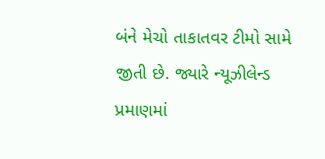બંને મેચો તાકાતવર ટીમો સામે જીતી છે. જ્યારે ન્યૂઝીલેન્ડ પ્રમાણમાં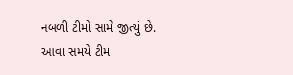નબળી ટીમો સામે જીત્યું છે. આવા સમયે ટીમ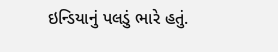ઇન્ડિયાનું પલડું ભારે હતું.